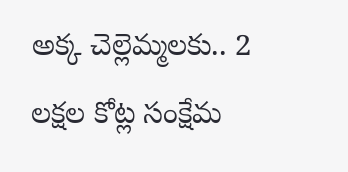అక్క చెల్లెమ్మలకు.. 2 లక్షల కోట్ల సంక్షేమ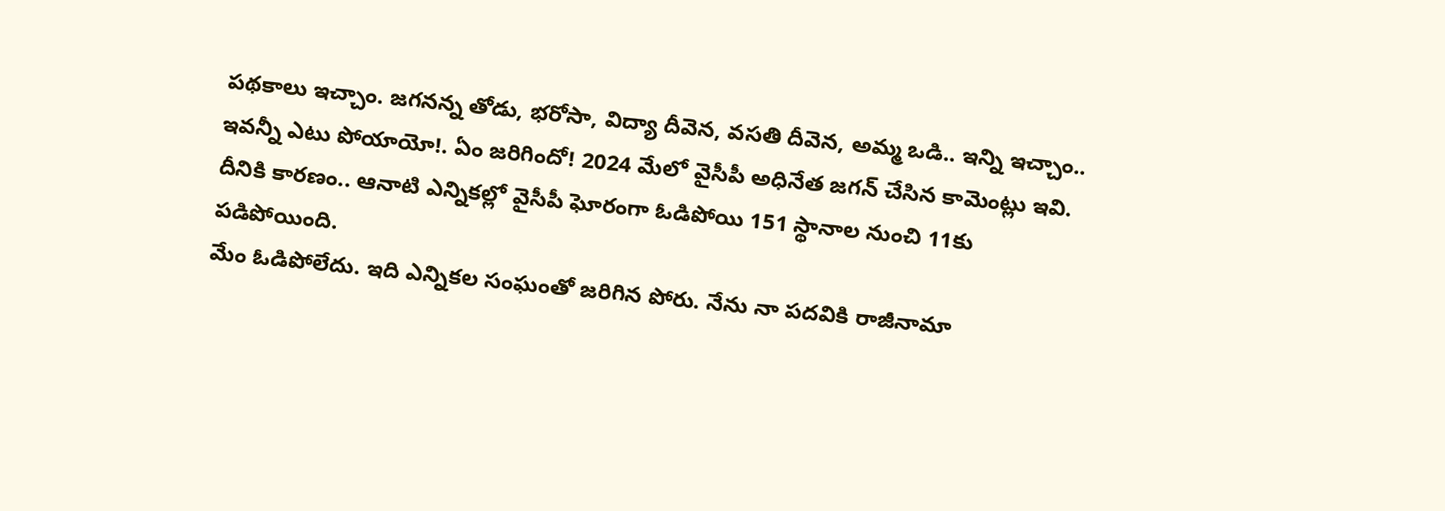పథకాలు ఇచ్చాం. జగనన్న తోడు, భరోసా, విద్యా దీవెన, వసతి దీవెన, అమ్మ ఒడి.. ఇన్ని ఇచ్చాం.. ఇవన్నీ ఎటు పోయాయో!. ఏం జరిగిందో! 2024 మేలో వైసీపీ అధినేత జగన్ చేసిన కామెంట్లు ఇవి. దీనికి కారణం.. ఆనాటి ఎన్నికల్లో వైసీపీ ఘోరంగా ఓడిపోయి 151 స్థానాల నుంచి 11కు పడిపోయింది.
మేం ఓడిపోలేదు. ఇది ఎన్నికల సంఘంతో జరిగిన పోరు. నేను నా పదవికి రాజీనామా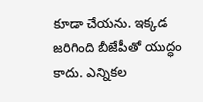కూడా చేయను. ఇక్కడ జరిగింది బీజేపీతో యుద్ధం కాదు. ఎన్నికల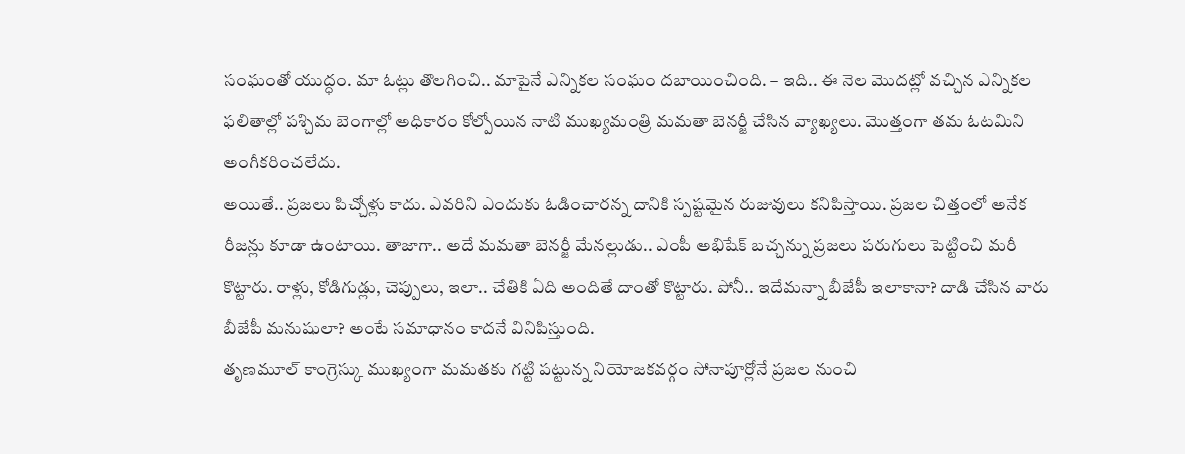సంఘంతో యుద్ధం. మా ఓట్లు తొలగించి.. మాపైనే ఎన్నికల సంఘం దబాయించింది. – ఇది.. ఈ నెల మొదట్లో వచ్చిన ఎన్నికల ఫలితాల్లో పశ్చిమ బెంగాల్లో అధికారం కోల్పోయిన నాటి ముఖ్యమంత్రి మమతా బెనర్జీ చేసిన వ్యాఖ్యలు. మొత్తంగా తమ ఓటమిని అంగీకరించలేదు.
అయితే.. ప్రజలు పిచ్చోళ్లు కాదు. ఎవరిని ఎందుకు ఓడించారన్న దానికి స్పష్టమైన రుజువులు కనిపిస్తాయి. ప్రజల చిత్తంలో అనేక రీజన్లు కూడా ఉంటాయి. తాజాగా.. అదే మమతా బెనర్జీ మేనల్లుడు.. ఎంపీ అభిషేక్ బచ్చన్ను ప్రజలు పరుగులు పెట్టించి మరీ కొట్టారు. రాళ్లు, కోడిగుడ్లు, చెప్పులు, ఇలా.. చేతికి ఏది అందితే దాంతో కొట్టారు. పోనీ.. ఇదేమన్నా బీజేపీ ఇలాకానా? దాడి చేసిన వారు బీజేపీ మనుషులా? అంటే సమాధానం కాదనే వినిపిస్తుంది.
తృణమూల్ కాంగ్రెస్కు ముఖ్యంగా మమతకు గట్టి పట్టున్న నియోజకవర్గం సోనాపూర్లోనే ప్రజల నుంచి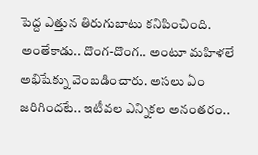పెద్ద ఎత్తున తిరుగుబాటు కనిపించింది. అంతేకాడు.. దొంగ-దొంగ.. అంటూ మహిళలే అభిషేక్ను వెంబడించారు. అసలు ఏం జరిగిందటే.. ఇటీవల ఎన్నికల అనంతరం..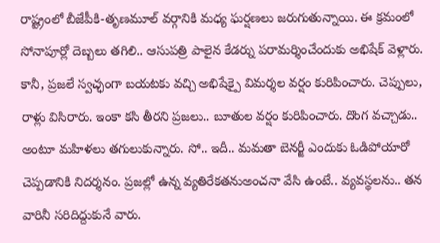రాష్ట్రంలో బీజేపీకి-తృణమూల్ వర్గానికి మధ్య ఘర్షణలు జరుగుతున్నాయి. ఈ క్రమంలో సోనాపూర్లో దెబ్బలు తగిలి.. ఆసుపత్రి పాలైన కేడర్ను పరామర్శించేందుకు అభిషేక్ వెళ్లారు.
కానీ, ప్రజలే స్వచ్ఛంగా బయటకు వచ్చి అభిషేక్పై విమర్శల వర్షం కురిపించారు. చెప్పులు, రాళ్లు విసిరారు. ఇంకా కసి తీరని ప్రజలు.. బూతుల వర్షం కురిపించారు. దొంగ వచ్చాడు.. అంటూ మహిళలు తగులుకున్నారు. సో.. ఇదీ.. మమతా బెనర్జీ ఎందుకు ఓడిపోయారో చెప్పడానికి నిదర్శనం. ప్రజల్లో ఉన్న వ్యతిరేకతనుఅంచనా వేసి ఉంటే.. వ్యవస్థలను.. తన వారినీ సరిదిద్దుకునే వారు.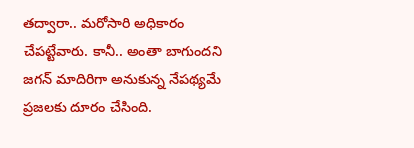తద్వారా.. మరోసారి అధికారం చేపట్టేవారు. కానీ.. అంతా బాగుందని జగన్ మాదిరిగా అనుకున్న నేపథ్యమే ప్రజలకు దూరం చేసింది.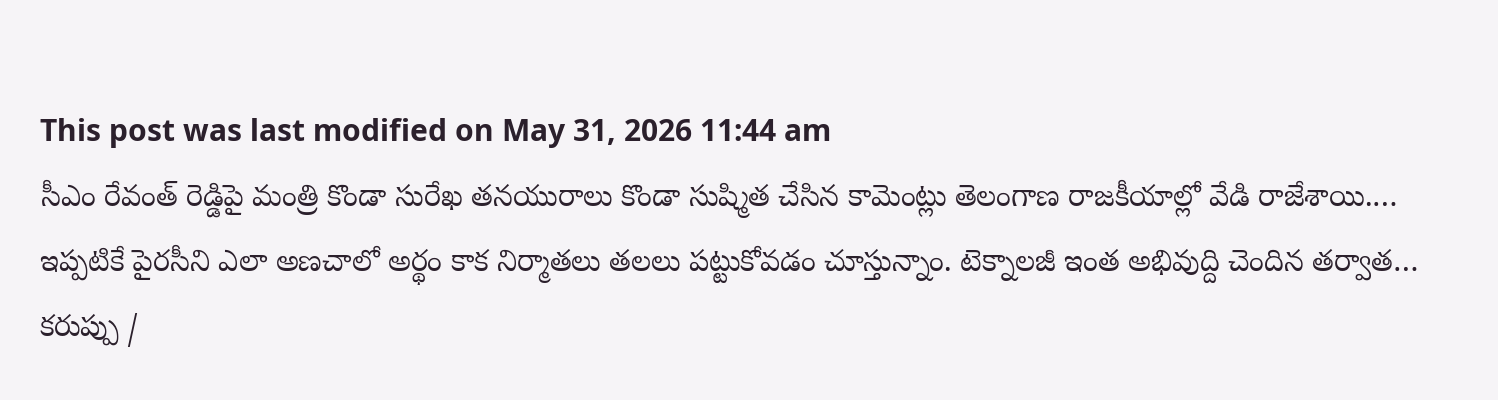This post was last modified on May 31, 2026 11:44 am
సీఎం రేవంత్ రెడ్డిపై మంత్రి కొండా సురేఖ తనయురాలు కొండా సుష్మిత చేసిన కామెంట్లు తెలంగాణ రాజకీయాల్లో వేడి రాజేశాయి.…
ఇప్పటికే పైరసీని ఎలా అణచాలో అర్థం కాక నిర్మాతలు తలలు పట్టుకోవడం చూస్తున్నాం. టెక్నాలజీ ఇంత అభివుద్ది చెందిన తర్వాత…
కరుప్పు /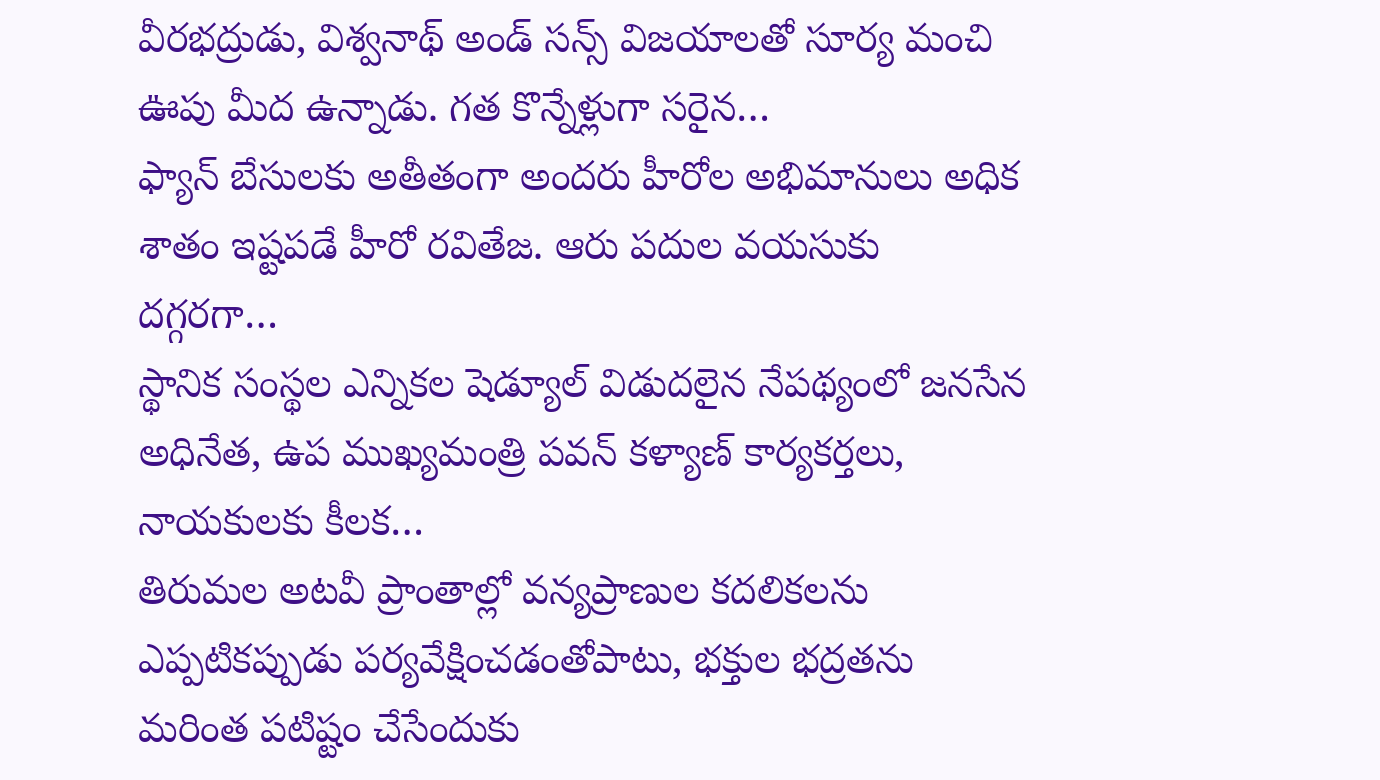వీరభద్రుడు, విశ్వనాథ్ అండ్ సన్స్ విజయాలతో సూర్య మంచి ఊపు మీద ఉన్నాడు. గత కొన్నేళ్లుగా సరైన…
ఫ్యాన్ బేసులకు అతీతంగా అందరు హీరోల అభిమానులు అధిక శాతం ఇష్టపడే హీరో రవితేజ. ఆరు పదుల వయసుకు దగ్గరగా…
స్థానిక సంస్థల ఎన్నికల షెడ్యూల్ విడుదలైన నేపథ్యంలో జనసేన అధినేత, ఉప ముఖ్యమంత్రి పవన్ కళ్యాణ్ కార్యకర్తలు, నాయకులకు కీలక…
తిరుమల అటవీ ప్రాంతాల్లో వన్యప్రాణుల కదలికలను ఎప్పటికప్పుడు పర్యవేక్షించడంతోపాటు, భక్తుల భద్రతను మరింత పటిష్టం చేసేందుకు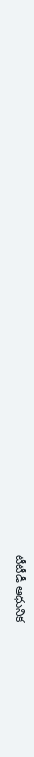టీటీడీ ఆధునిక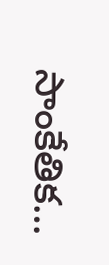సాంకేతిక…